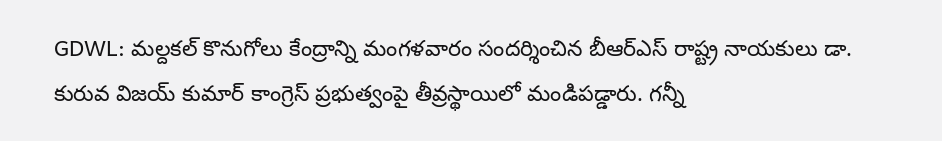GDWL: మల్దకల్ కొనుగోలు కేంద్రాన్ని మంగళవారం సందర్శించిన బీఆర్ఎస్ రాష్ట్ర నాయకులు డా. కురువ విజయ్ కుమార్ కాంగ్రెస్ ప్రభుత్వంపై తీవ్రస్థాయిలో మండిపడ్డారు. గన్నీ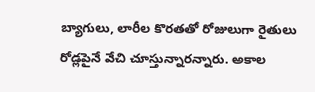బ్యాగులు, లారీల కొరతతో రోజులుగా రైతులు రోడ్లపైనే వేచి చూస్తున్నారన్నారు. అకాల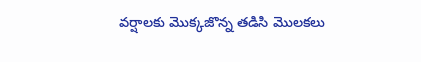వర్షాలకు మొక్కజొన్న తడిసి మొలకలు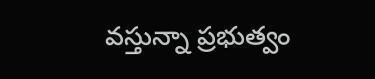వస్తున్నా ప్రభుత్వం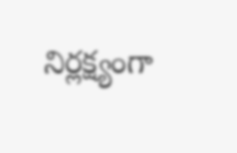నిర్లక్ష్యంగా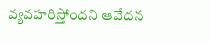వ్యవహరిస్తోందని ఆవేదన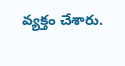వ్యక్తం చేశారు.